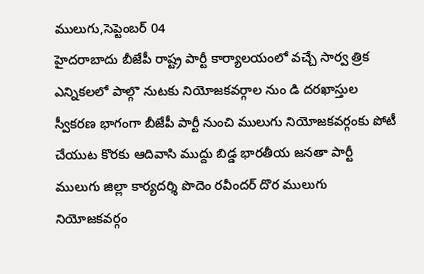ములుగు,సెప్టెంబర్ 04
హైదరాబాదు బీజేపీ రాష్ట్ర పార్టీ కార్యాలయంలో వచ్చే సార్వ త్రిక ఎన్నికలలో పాల్గొ నుటకు నియోజకవర్గాల నుం డి దరఖాస్తుల స్వీకరణ భాగంగా బీజేపీ పార్టీ నుంచి ములుగు నియోజకవర్గంకు పోటీ చేయుట కొరకు ఆదివాసి ముద్దు బిడ్డ భారతీయ జనతా పార్టీ ములుగు జిల్లా కార్యదర్శి పొదెం రవీందర్ దొర ములుగు నియోజకవర్గం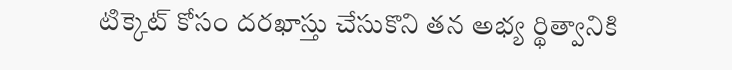టిక్కెట్ కోసం దరఖాస్తు చేసుకొని తన అభ్య ర్థిత్వానికి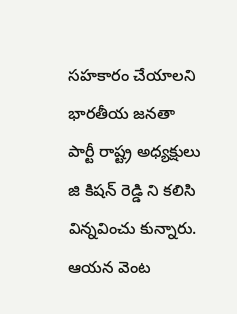సహకారం చేయాలని భారతీయ జనతా పార్టీ రాష్ట్ర అధ్యక్షులు జి కిషన్ రెడ్డి ని కలిసి విన్నవించు కున్నారు. ఆయన వెంట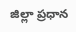జిల్లా ప్రధాన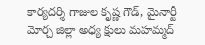కార్యదర్శి గాజుల కృష్ణ గౌడ్, మైనార్టీ మోర్చ జిల్లా అధ్య క్షులు మహమ్మద్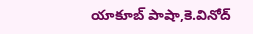యాకూబ్ పాషా,కె.వినోద్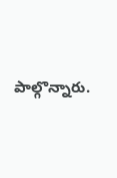పాల్గొన్నారు.